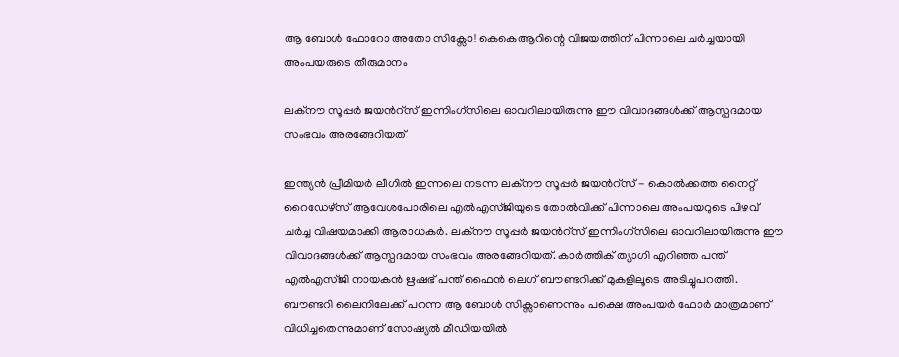ആ ബോൾ ഫോറോ അതോ സിക്സോ! കെകെആറിന്റെ വിജയത്തിന് പിന്നാലെ ചര്‍ച്ചയായി അംപയരുടെ തീരുമാനം

ലക്നൗ സൂപ്പർ ജയന്‍റ്സ് ഇന്നിംഗ്‌സിലെ ഓവറിലായിരുന്നു ഈ വിവാദങ്ങൾക്ക് ആസ്പദമായ സംഭവം അരങ്ങേറിയത്

ഇന്ത്യൻ പ്രീമിയർ ലീഗിൽ ഇന്നലെ നടന്ന ലക്നൗ സൂപ്പർ ജയന്‍റ്സ് - കൊൽക്കത്ത നൈറ്റ് റൈഡേഴ്‌സ് ആവേശപോരിലെ എൽഎസ്ജിയുടെ തോൽവിക്ക് പിന്നാലെ അംപയറുടെ പിഴവ് ചർച്ച വിഷയമാക്കി ആരാധകർ. ലക്നൗ സൂപ്പർ ജയന്‍റ്സ് ഇന്നിംഗ്‌സിലെ ഓവറിലായിരുന്നു ഈ വിവാദങ്ങൾക്ക് ആസ്പദമായ സംഭവം അരങ്ങേറിയത്. കാർത്തിക് ത്യാഗി എറിഞ്ഞ പന്ത് എൽഎസ്ജി നായകൻ ഋഷഭ് പന്ത് ഫൈൻ ലെഗ് ബൗണ്ടറിക്ക് മുകളിലൂടെ അടിച്ചുപറത്തി. ബൗണ്ടറി ലൈനിലേക്ക് പറന്ന ആ ബോൾ സിക്സാണെന്നും പക്ഷെ അംപയർ ഫോർ മാത്രമാണ് വിധിച്ചതെന്നുമാണ് സോഷ്യൽ മീഡിയയിൽ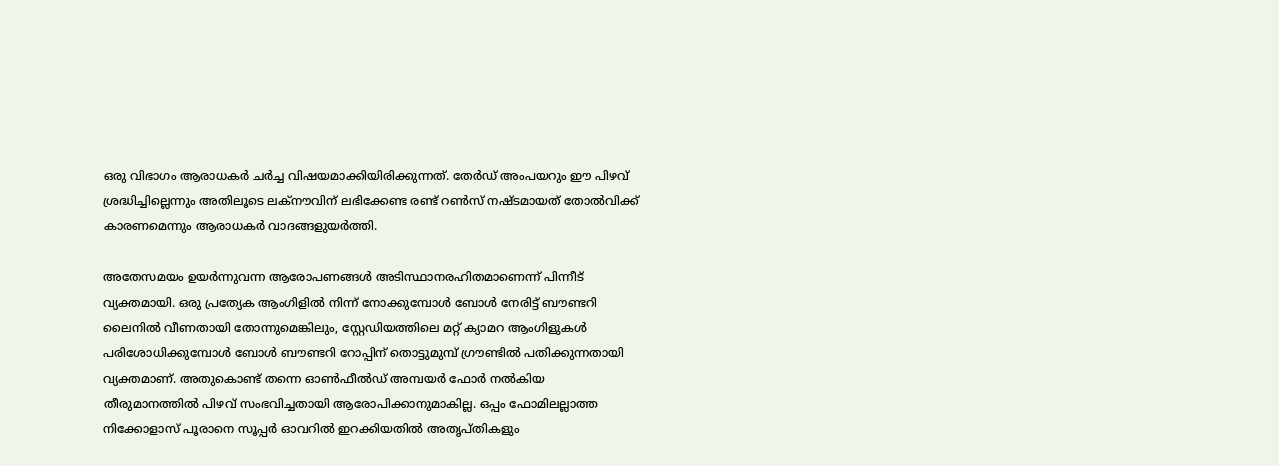ഒരു വിഭാഗം ആരാധകർ ചർച്ച വിഷയമാക്കിയിരിക്കുന്നത്. തേർഡ് അംപയറും ഈ പിഴവ് ശ്രദ്ധിച്ചില്ലെന്നും അതിലൂടെ ലക്നൗവിന് ലഭിക്കേണ്ട രണ്ട് റൺസ് നഷ്ടമായത് തോൽവിക്ക് കാരണമെന്നും ആരാധകർ വാദങ്ങളുയർത്തി.

അതേസമയം ഉയർന്നുവന്ന ആരോപണങ്ങൾ അടിസ്ഥാനരഹിതമാണെന്ന് പിന്നീട് വ്യക്തമായി. ഒരു പ്രത്യേക ആംഗിളിൽ നിന്ന് നോക്കുമ്പോൾ ബോൾ നേരിട്ട് ബൗണ്ടറി ലൈനിൽ വീണതായി തോന്നുമെങ്കിലും, സ്റ്റേഡിയത്തിലെ മറ്റ് ക്യാമറ ആംഗിളുകൾ പരിശോധിക്കുമ്പോൾ ബോൾ ബൗണ്ടറി റോപ്പിന് തൊട്ടുമുമ്പ് ഗ്രൗണ്ടിൽ പതിക്കുന്നതായി വ്യക്തമാണ്. അതുകൊണ്ട് തന്നെ ഓൺഫീൽഡ് അമ്പയർ ഫോർ നൽകിയ തീരുമാനത്തിൽ പിഴവ് സംഭവിച്ചതായി ആരോപിക്കാനുമാകില്ല. ഒപ്പം ഫോമിലല്ലാത്ത നിക്കോളാസ് പൂരാനെ സൂപ്പർ ഓവറിൽ ഇറക്കിയതിൽ അതൃപ്തികളും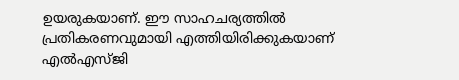ഉയരുകയാണ്. ഈ സാഹചര്യത്തിൽ പ്രതികരണവുമായി എത്തിയിരിക്കുകയാണ് എൽഎസ്ജി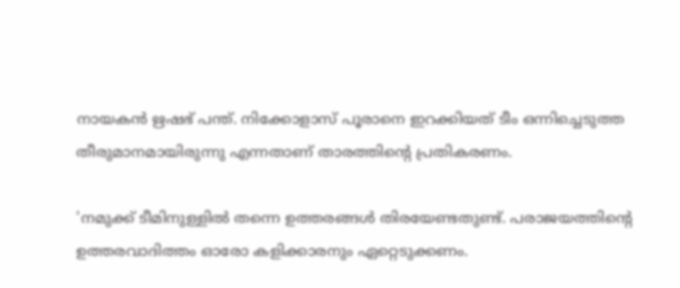നായകൻ ഋഷഭ് പന്ത്. നിക്കോളാസ് പൂരാനെ ഇറക്കിയത് ടീം ഒന്നിച്ചെടുത്ത തീരുമാനമായിരുന്നു എന്നതാണ് താരത്തിന്റെ പ്രതികരണം.

'നമുക്ക് ടീമിനുള്ളിൽ തന്നെ ഉത്തരങ്ങൾ തിരയേണ്ടതുണ്ട്. പരാജയത്തിന്‍റെ ഉത്തരവാദിത്തം ഓരോ കളിക്കാരനും ഏറ്റെടുക്കണം.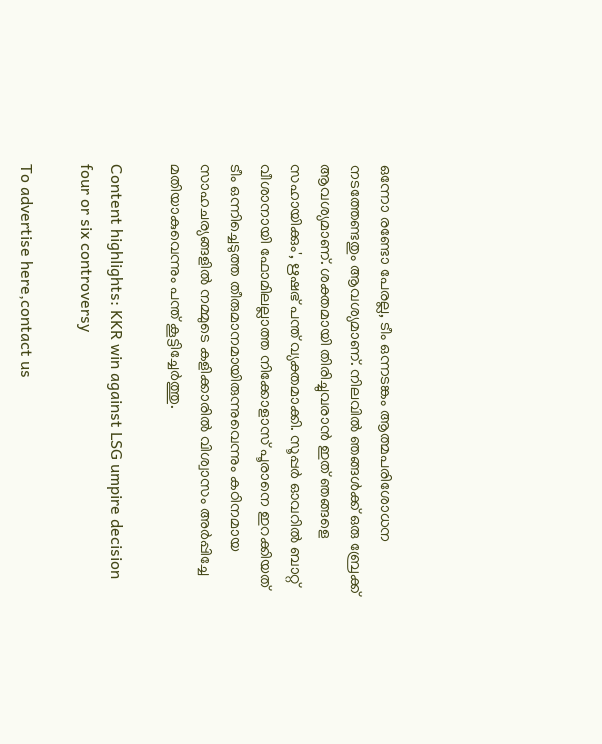ഒന്നോ രണ്ടോ പേരല്ല, ടീം ഒന്നടങ്കം ആത്മപരിശോധന നടത്തേണ്ടതും ആവശ്യമാണ്. നിലവിൽ ഞങ്ങൾക്ക് ഒരു ബ്രേക്ക് ആവശ്യമാണ്. ശക്തമായി തിരിച്ചുവരാൻ ഇത് ഞങ്ങളെ സഹായിക്കും', ഋഷഭ് പന്ത് വ്യക്തമാക്കി. സൂപ്പർ ഓവറിൽ ബാറ്റ് വീശാനായി ഫോമിലല്ലാത്ത നിക്കോളാസ് പൂരാനെ ഇറക്കിയത് ടീം ഒന്നിച്ചെടുത്ത തീരുമാനമായിരുന്നുവെന്നും കഠിനമായ സാഹചര്യങ്ങളിൽ നമ്മുടെ കളിക്കാരിൽ വിശ്വാസം അർപ്പിച്ചേ മതിയാകുവെന്നും പന്ത് കൂട്ടിച്ചേർത്തു.

Content highlights: KKR win against LSG umpire decision four or six controversy

To advertise here,contact us